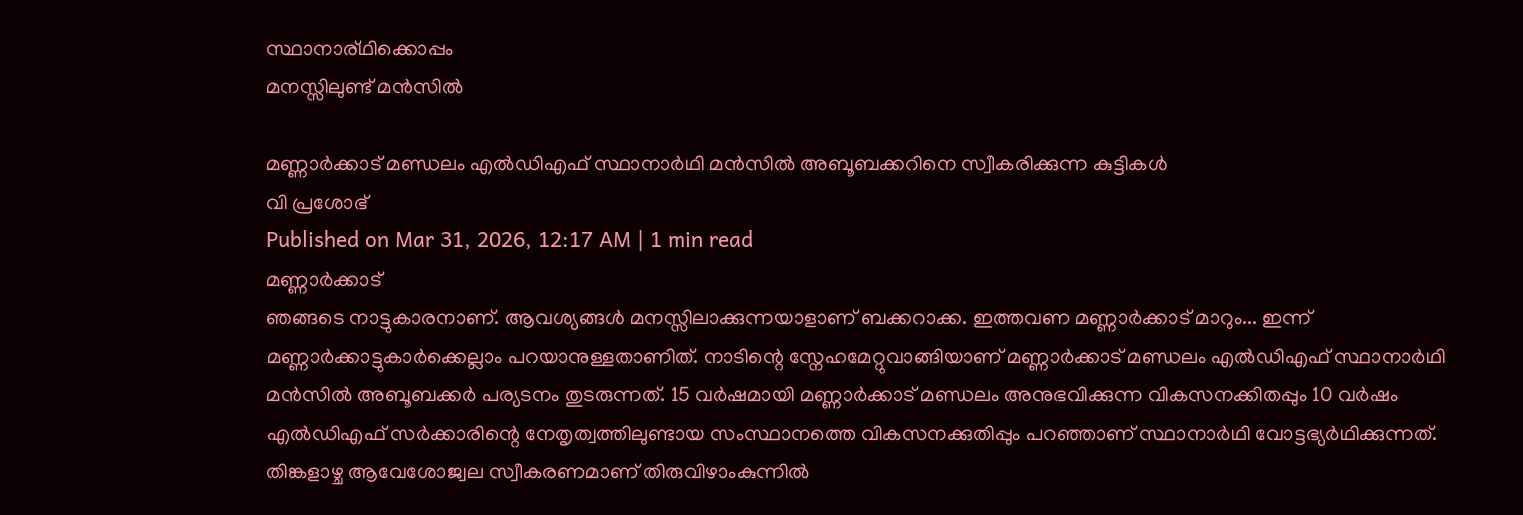സ്ഥാനാര്ഥിക്കൊപ്പം
മനസ്സിലുണ്ട് മൻസിൽ

മണ്ണാർക്കാട് മണ്ഡലം എൽഡിഎഫ് സ്ഥാനാർഥി മൻസിൽ അബൂബക്കറിനെ സ്വീകരിക്കുന്ന കുട്ടികൾ
വി പ്രശോഭ്
Published on Mar 31, 2026, 12:17 AM | 1 min read
മണ്ണാർക്കാട്
ഞങ്ങടെ നാട്ടുകാരനാണ്. ആവശ്യങ്ങൾ മനസ്സിലാക്കുന്നയാളാണ് ബക്കറാക്ക. ഇത്തവണ മണ്ണാർക്കാട് മാറും... ഇന്ന് മണ്ണാർക്കാട്ടുകാർക്കെല്ലാം പറയാനുള്ളതാണിത്. നാടിന്റെ സ്നേഹമേറ്റുവാങ്ങിയാണ് മണ്ണാർക്കാട് മണ്ഡലം എൽഡിഎഫ് സ്ഥാനാർഥി മൻസിൽ അബൂബക്കർ പര്യടനം തുടരുന്നത്. 15 വർഷമായി മണ്ണാർക്കാട് മണ്ഡലം അനുഭവിക്കുന്ന വികസനക്കിതപ്പും 10 വർഷം എൽഡിഎഫ് സർക്കാരിന്റെ നേതൃത്വത്തിലുണ്ടായ സംസ്ഥാനത്തെ വികസനക്കുതിപ്പും പറഞ്ഞാണ് സ്ഥാനാർഥി വോട്ടഭ്യർഥിക്കുന്നത്. തിങ്കളാഴ്ച ആവേശോജ്വല സ്വീകരണമാണ് തിരുവിഴാംകുന്നിൽ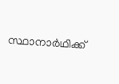സ്ഥാനാർഥിക്ക്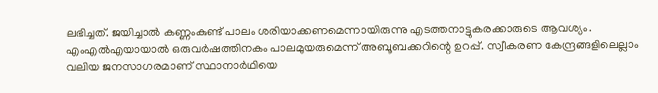ലഭിച്ചത്. ജയിച്ചാൽ കണ്ണംകുണ്ട് പാലം ശരിയാക്കണമെന്നായിരുന്നു എടത്തനാട്ടുകരക്കാരുടെ ആവശ്യം. എംഎൽഎയായാൽ ഒരുവർഷത്തിനകം പാലമുയരുമെന്ന് അബൂബക്കറിന്റെ ഉറപ്പ്. സ്വീകരണ കേന്ദ്രങ്ങളിലെല്ലാം വലിയ ജനസാഗരമാണ് സ്ഥാനാർഥിയെ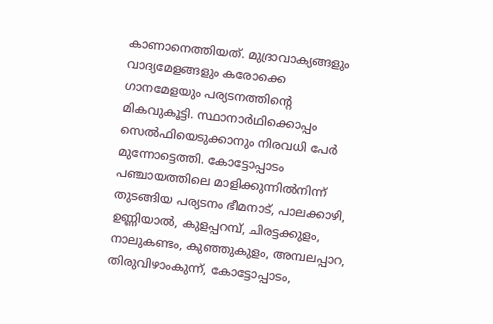കാണാനെത്തിയത്. മുദ്രാവാക്യങ്ങളും വാദ്യമേളങ്ങളും കരോക്കെ ഗാനമേളയും പര്യടനത്തിന്റെ മികവുകൂട്ടി. സ്ഥാനാർഥിക്കൊപ്പം സെൽഫിയെടുക്കാനും നിരവധി പേർ മുന്നോട്ടെത്തി. കോട്ടോപ്പാടം പഞ്ചായത്തിലെ മാളിക്കുന്നിൽനിന്ന് തുടങ്ങിയ പര്യടനം ഭീമനാട്, പാലക്കാഴി, ഉണ്ണിയാൽ, കുളപ്പറമ്പ്, ചിരട്ടക്കുളം, നാലുകണ്ടം, കുഞ്ഞുകുളം, അമ്പലപ്പാറ, തിരുവിഴാംകുന്ന്, കോട്ടോപ്പാടം,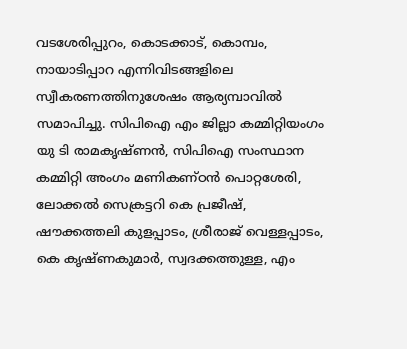വടശേരിപ്പുറം, കൊടക്കാട്, കൊമ്പം, നായാടിപ്പാറ എന്നിവിടങ്ങളിലെ സ്വീകരണത്തിനുശേഷം ആര്യമ്പാവിൽ സമാപിച്ചു. സിപിഐ എം ജില്ലാ കമ്മിറ്റിയംഗം യു ടി രാമകൃഷ്ണൻ, സിപിഐ സംസ്ഥാന കമ്മിറ്റി അംഗം മണികണ്ഠൻ പൊറ്റശേരി, ലോക്കൽ സെക്രട്ടറി കെ പ്രജീഷ്, ഷൗക്കത്തലി കുളപ്പാടം, ശ്രീരാജ് വെള്ളപ്പാടം, കെ കൃഷ്ണകുമാർ, സ്വദക്കത്തുള്ള, എം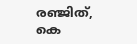രഞ്ജിത്, കെ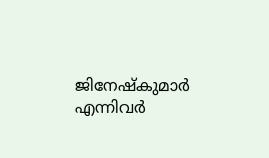ജിനേഷ്കുമാർ എന്നിവർ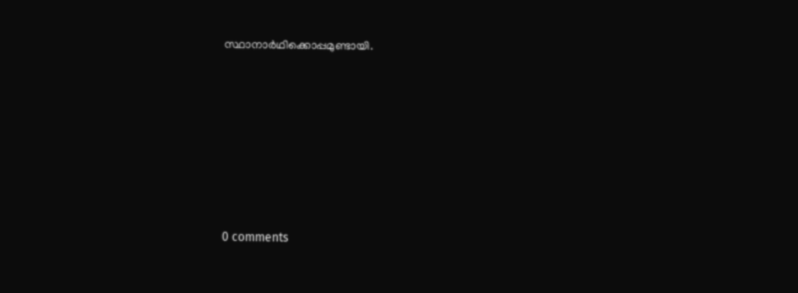സ്ഥാനാർഥിക്കൊപ്പമുണ്ടായി.










0 comments